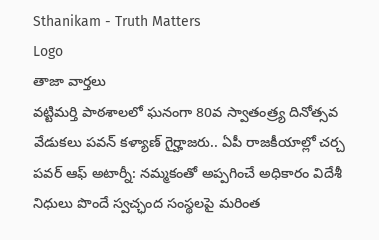Sthanikam - Truth Matters
Logo
తాజా వార్తలు
వట్టిమర్తి పాఠశాలలో ఘనంగా 80వ స్వాతంత్ర్య దినోత్సవ వేడుకలు పవన్ కళ్యాణ్ గైర్హాజరు.. ఏపీ రాజకీయాల్లో చర్చ పవర్ ఆఫ్ అటార్నీ: నమ్మకంతో అప్పగించే అధికారం విదేశీ నిధులు పొందే స్వచ్ఛంద సంస్థలపై మరింత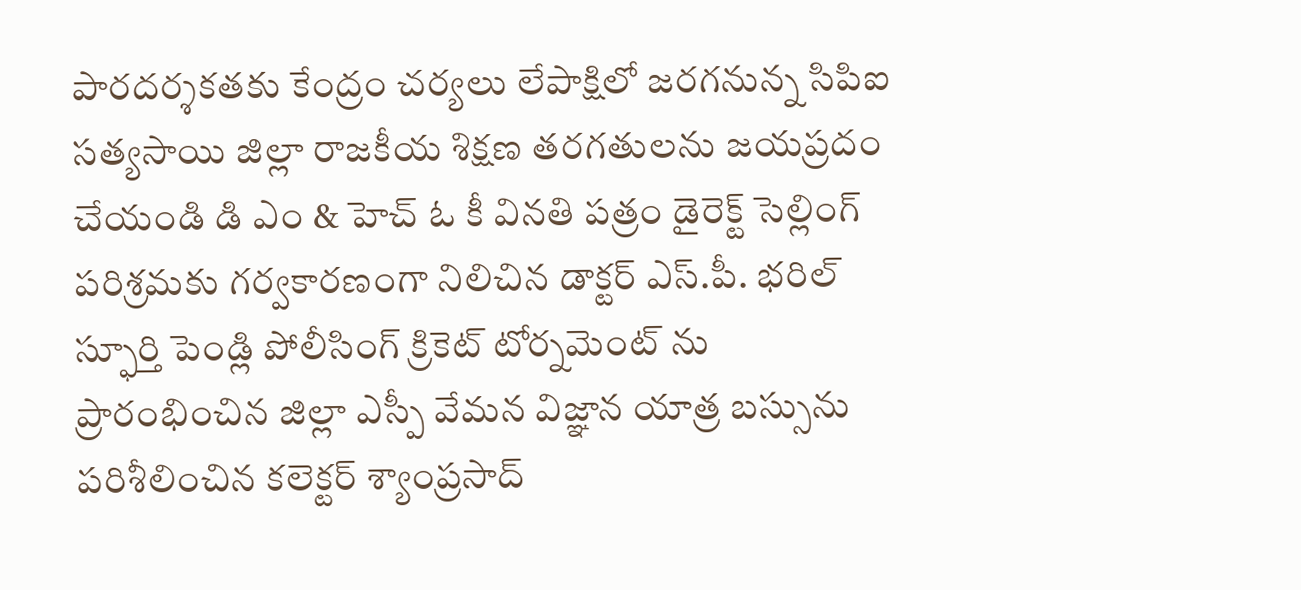పారదర్శకతకు కేంద్రం చర్యలు లేపాక్షిలో జరగనున్న సిపిఐ సత్యసాయి జిల్లా రాజకీయ శిక్షణ తరగతులను జయప్రదం చేయండి డి ఎం & హెచ్ ఓ కీ వినతి పత్రం డైరెక్ట్ సెల్లింగ్ పరిశ్రమకు గర్వకారణంగా నిలిచిన డాక్టర్ ఎస్.పీ. భరిల్ స్ఫూర్తి పెండ్లి పోలీసింగ్ క్రికెట్ టోర్నమెంట్ ను ప్రారంభించిన జిల్లా ఎస్పీ వేమన విజ్ఞాన యాత్ర బస్సును పరిశీలించిన కలెక్టర్ శ్యాంప్రసాద్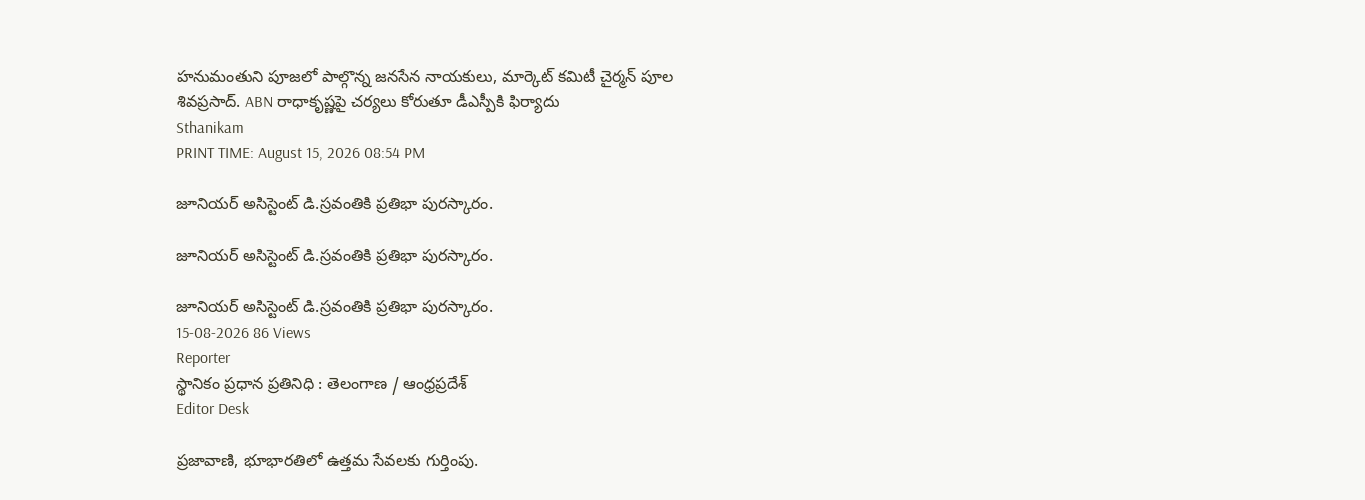హనుమంతుని పూజలో పాల్గొన్న జనసేన నాయకులు, మార్కెట్ కమిటీ చైర్మన్ పూల శివప్రసాద్. ABN రాధాకృష్ణపై చర్యలు కోరుతూ డీఎస్పీకి ఫిర్యాదు
Sthanikam
PRINT TIME: August 15, 2026 08:54 PM

జూనియర్‌ అసిస్టెంట్‌ డి.స్రవంతికి ప్రతిభా పురస్కారం.

జూనియర్‌ అసిస్టెంట్‌ డి.స్రవంతికి ప్రతిభా పురస్కారం.

జూనియర్‌ అసిస్టెంట్‌ డి.స్రవంతికి ప్రతిభా పురస్కారం.
15-08-2026 86 Views
Reporter
స్థానికం ప్రధాన ప్రతినిధి : తెలంగాణ / ఆంధ్రప్రదేశ్
Editor Desk

ప్రజావాణి, భూభారతిలో ఉత్తమ సేవలకు గుర్తింపు.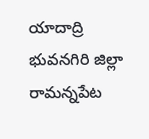యాదాద్రి భువనగిరి జిల్లా రామన్నపేట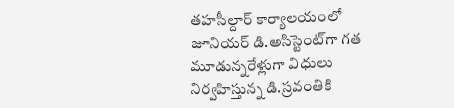తహసీల్దార్‌ కార్యాలయంలో జూనియర్‌ డి.అసిస్టెంట్‌గా గత మూడున్నరేళ్లుగా విధులు నిర్వహిస్తున్న డి.స్రవంతికి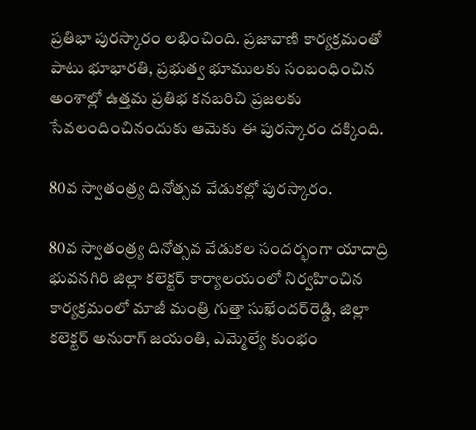ప్రతిభా పురస్కారం లభించింది. ప్రజావాణి కార్యక్రమంతో పాటు భూభారతి, ప్రభుత్వ భూములకు సంబంధించిన అంశాల్లో ఉత్తమ ప్రతిభ కనబరిచి ప్రజలకు సేవలందించినందుకు ఆమెకు ఈ పురస్కారం దక్కింది.

80వ స్వాతంత్ర్య దినోత్సవ వేడుకల్లో పురస్కారం.

80వ స్వాతంత్ర్య దినోత్సవ వేడుకల సందర్భంగా యాదాద్రి భువనగిరి జిల్లా కలెక్టర్‌ కార్యాలయంలో నిర్వహించిన కార్యక్రమంలో మాజీ మంత్రి గుత్తా సుఖేందర్‌రెడ్డి, జిల్లా కలెక్టర్‌ అనురాగ్‌ జయంతి, ఎమ్మెల్యే కుంభం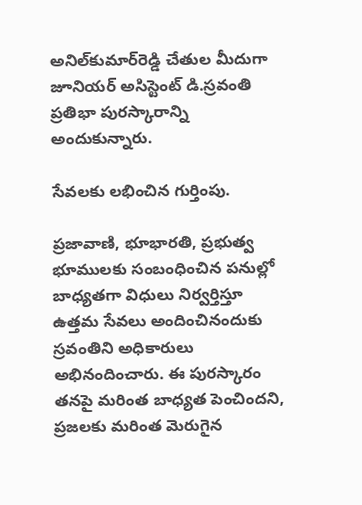అనిల్‌కుమార్‌రెడ్డి చేతుల మీదుగా జూనియర్‌ అసిస్టెంట్‌ డి.స్రవంతి ప్రతిభా పురస్కారాన్ని అందుకున్నారు.

సేవలకు లభించిన గుర్తింపు.

ప్రజావాణి, భూభారతి, ప్రభుత్వ భూములకు సంబంధించిన పనుల్లో బాధ్యతగా విధులు నిర్వర్తిస్తూ ఉత్తమ సేవలు అందించినందుకు స్రవంతిని అధికారులు అభినందించారు. ఈ పురస్కారం తనపై మరింత బాధ్యత పెంచిందని, ప్రజలకు మరింత మెరుగైన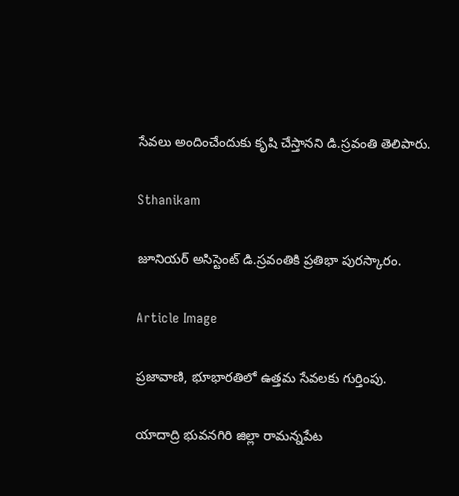సేవలు అందించేందుకు కృషి చేస్తానని డి.స్రవంతి తెలిపారు.

Sthanikam

జూనియర్‌ అసిస్టెంట్‌ డి.స్రవంతికి ప్రతిభా పురస్కారం.

Article Image

ప్రజావాణి, భూభారతిలో ఉత్తమ సేవలకు గుర్తింపు.

యాదాద్రి భువనగిరి జిల్లా రామన్నపేట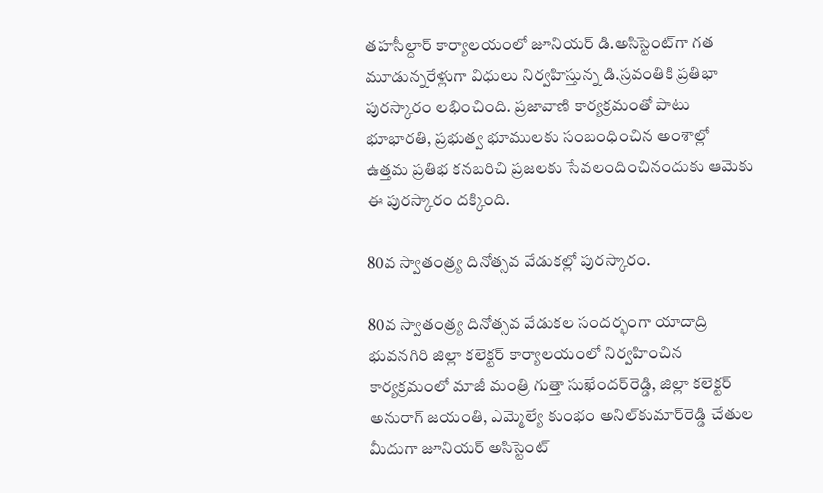తహసీల్దార్‌ కార్యాలయంలో జూనియర్‌ డి.అసిస్టెంట్‌గా గత మూడున్నరేళ్లుగా విధులు నిర్వహిస్తున్న డి.స్రవంతికి ప్రతిభా పురస్కారం లభించింది. ప్రజావాణి కార్యక్రమంతో పాటు భూభారతి, ప్రభుత్వ భూములకు సంబంధించిన అంశాల్లో ఉత్తమ ప్రతిభ కనబరిచి ప్రజలకు సేవలందించినందుకు ఆమెకు ఈ పురస్కారం దక్కింది.

80వ స్వాతంత్ర్య దినోత్సవ వేడుకల్లో పురస్కారం.

80వ స్వాతంత్ర్య దినోత్సవ వేడుకల సందర్భంగా యాదాద్రి భువనగిరి జిల్లా కలెక్టర్‌ కార్యాలయంలో నిర్వహించిన కార్యక్రమంలో మాజీ మంత్రి గుత్తా సుఖేందర్‌రెడ్డి, జిల్లా కలెక్టర్‌ అనురాగ్‌ జయంతి, ఎమ్మెల్యే కుంభం అనిల్‌కుమార్‌రెడ్డి చేతుల మీదుగా జూనియర్‌ అసిస్టెంట్‌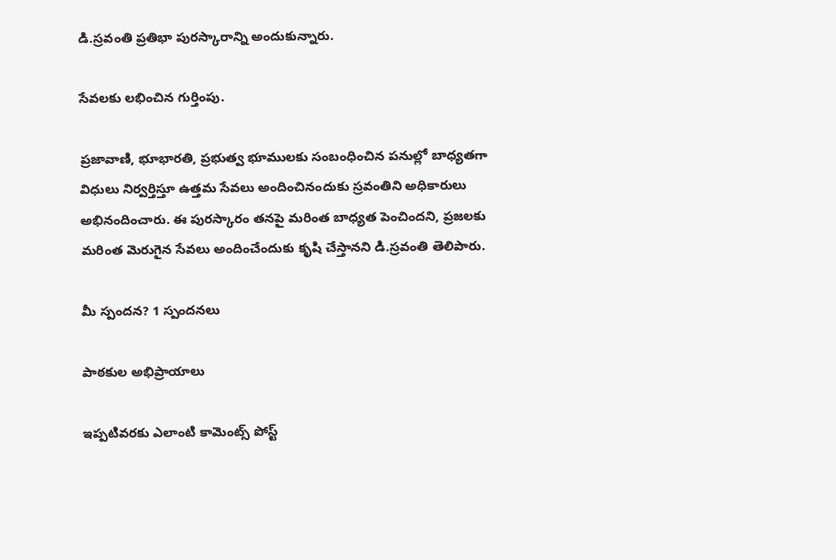డి.స్రవంతి ప్రతిభా పురస్కారాన్ని అందుకున్నారు.

సేవలకు లభించిన గుర్తింపు.

ప్రజావాణి, భూభారతి, ప్రభుత్వ భూములకు సంబంధించిన పనుల్లో బాధ్యతగా విధులు నిర్వర్తిస్తూ ఉత్తమ సేవలు అందించినందుకు స్రవంతిని అధికారులు అభినందించారు. ఈ పురస్కారం తనపై మరింత బాధ్యత పెంచిందని, ప్రజలకు మరింత మెరుగైన సేవలు అందించేందుకు కృషి చేస్తానని డి.స్రవంతి తెలిపారు.

మీ స్పందన? 1 స్పందనలు

పాఠకుల అభిప్రాయాలు

ఇప్పటివరకు ఎలాంటి కామెంట్స్ పోస్ట్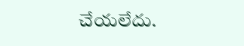చేయలేదు.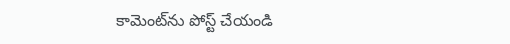కామెంట్‌ను పోస్ట్ చేయండి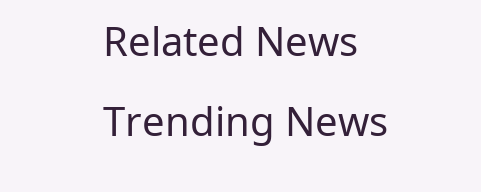Related News
Trending News